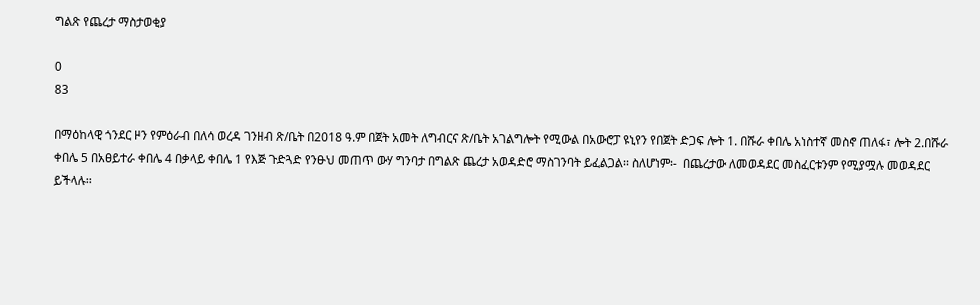ግልጽ የጨረታ ማስታወቂያ

0
83

በማዕከላዊ ጎንደር ዞን የምዕራብ በለሳ ወረዳ ገንዘብ ጽ/ቤት በ2018 ዓ.ም በጀት አመት ለግብርና ጽ/ቤት አገልግሎት የሚውል በአውሮፓ ዩኒየን የበጀት ድጋፍ ሎት 1. በሹራ ቀበሌ አነስተኛ መስኖ ጠለፋ፣ ሎት 2.በሹራ ቀበሌ 5 በአፀይተራ ቀበሌ 4 በቃላይ ቀበሌ 1 የእጅ ጉድጓድ የንፁህ መጠጥ ውሃ ግንባታ በግልጽ ጨረታ አወዳድሮ ማስገንባት ይፈልጋል፡፡ ስለሆነም፡-  በጨረታው ለመወዳደር መስፈርቱንም የሚያሟሉ መወዳደር ይችላሉ፡፡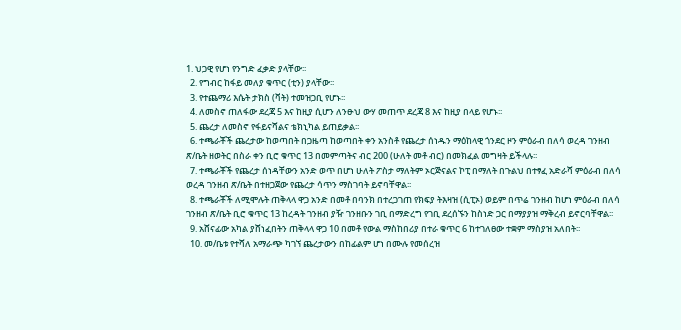1. ህጋዊ የሆነ የንግድ ፈቃድ ያላቸው፡፡
  2. የግብር ከፋይ መለያ ቁጥር (ቲን) ያላቸው፡፡
  3. የተጨማሪ እሴት ታክስ (ቫት) ተመዝጋቢ የሆኑ፡፡
  4. ለመስኖ ጠለፋው ደረጃ 5 እና ከዚያ ሲሆን ለንፁህ ውሃ መጠጥ ደረጃ 8 እና ከዚያ በላይ የሆኑ፡፡
  5. ጨረታ ለመስኖ የፋይናሻልና ቴክኒካል ይጠይቃል፡፡
  6. ተጫራቾች ጨረታው ከወጣበት በጋዜጣ ከወጣበት ቀን አንስቶ የጨረታ ሰነዱን ማዕከላዊ ጎንደር ዞን ምዕራብ በለሳ ወረዳ ገንዘብ ጽ/ቤት ዘወትር በስራ ቀን ቢሮ ቁጥር 13 በመምጣትና ብር 200 (ሁለት መቶ ብር) በመክፈል መግዛት ይችላሉ፡፡
  7. ተጫራቾች የጨረታ ሰነዳቸውን አንድ ወጥ በሆነ ሁለት ፖስታ ማለትም ኦርጅናልና ኮፒ በማለት በጉልህ በተፃፈ አድራሻ ምዕራብ በለሳ ወረዳ ገንዘብ ጽ/ቤት በተዘጋጀው የጨረታ ሳጥን ማስገባት ይኖባቸዋል፡፡
  8. ተጫራቾች ለሚሞሉት ጠቅላላ ዋጋ አንድ በመቶ በባንክ በተረጋገጠ የክፍያ ትእዛዝ (ሲፒኦ) ወይም በጥሬ ገንዘብ ከሆነ ምዕራብ በለሳ ገንዘብ ጽ/ቤት ቢሮ ቁጥር 13 ከረዳት ገንዘብ ያዥ ገንዘቡን ገቢ በማድረግ የገቢ ደረሰኙን ከስነድ ጋር በማያያዝ ማቅረብ ይኖርባቸዋል፡፡
  9. አሸናፊው አካል ያሸነፈበትን ጠቅላላ ዋጋ 10 በመቶ የውል ማስከበሪያ በተራ ቁጥር 6 ከተገለፀው ተቋም ማስያዝ አለበት፡፡
  10. መ/ቤቱ የተሻለ አማራጭ ካገኘ ጨረታውን በከፊልም ሆነ በሙሉ የመሰረዝ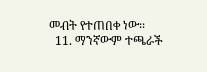መብት የተጠበቀ ነው፡፡
  11. ማንኛውም ተጫራች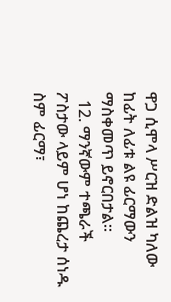ዋጋ ሲሞላ ሥርዝ ድልዝ ካለው ከፊት ለፊቱ ልዩ ፊርማውን ማስቀመጥ ይኖርበታል፡፡
  12. ማንኛውም ተጫራች ፖስታው ላይም ሆነ ከጨረታ ሰነዱ ስም ፊርማ፣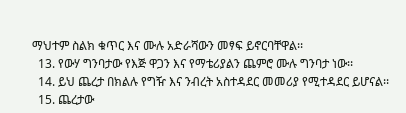ማህተም ስልክ ቁጥር እና ሙሉ አድራሻውን መፃፍ ይኖርባቸዋል፡፡
  13. የውሃ ግንባታው የእጅ ዋጋን እና የማቴሪያልን ጨምሮ ሙሉ ግንባታ ነው፡፡
  14. ይህ ጨረታ በክልሉ የግዥ እና ንብረት አስተዳደር መመሪያ የሚተዳደር ይሆናል፡፡
  15. ጨረታው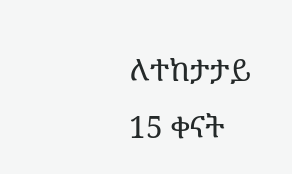ለተከታታይ 15 ቀናት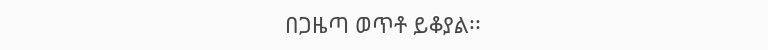በጋዜጣ ወጥቶ ይቆያል፡፡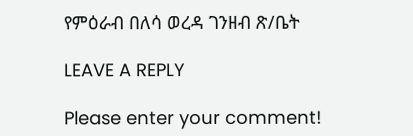የምዕራብ በለሳ ወረዳ ገንዘብ ጽ/ቤት

LEAVE A REPLY

Please enter your comment!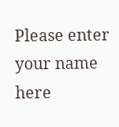Please enter your name here